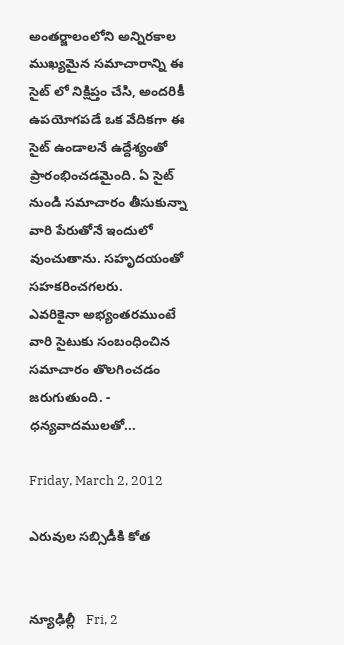అంతర్జాలంలోని అన్నిరకాల ముఖ్యమైన సమాచారాన్ని ఈ సైట్ లో నిక్షిప్తం చేసి, అందరికీ ఉపయోగపడే ఒక వేదికగా ఈ సైట్ ఉండాలనే ఉద్దేశ్యంతో ప్రారంభించడమైంది. ఏ సైట్ నుండి సమాచారం తీసుకున్నా వారి పేరుతోనే ఇందులో వుంచుతాను. సహృదయంతో సహకరించగలరు.
ఎవరికైనా అభ్యంతరముంటే వారి సైటుకు సంబంధించిన సమాచారం తొలగించడం జరుగుతుంది. - ధన్యవాదములతో...

Friday, March 2, 2012

ఎరువుల సబ్సిడీకి కోత


న్యూఢిల్లీ   Fri, 2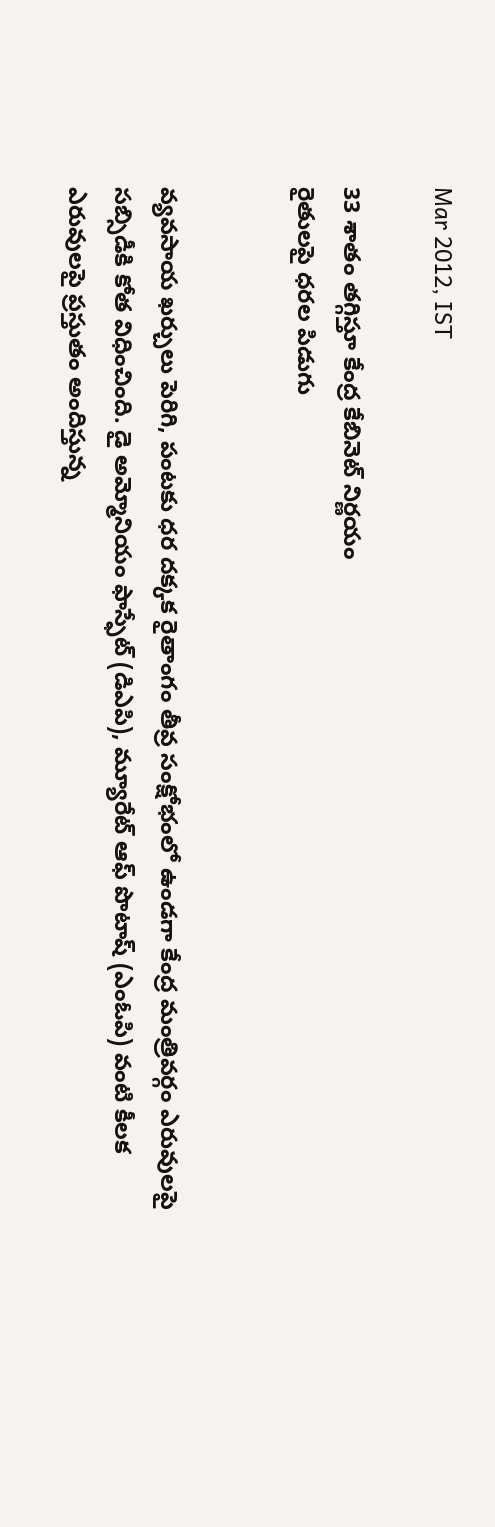Mar 2012, IST

33 శాతం తగ్గిస్తూ కేంద్ర కేబినెట్‌ నిర్ణయం
రైతులపై ధరల పిడుగు


వ్యవసాయ ఖర్చులు పెరిగి, పంటకు ధర దక్కక రైతాంగం తీవ్ర సంక్షోభంలో ఉండగా కేంద్ర మంత్రివర్గం ఎరువులపై సబ్సిడీకి కోత విధించింది. డై అమ్మోనియం ఫాస్ఫేట్‌ (డిఎపి), మ్యూరేట్‌ ఆఫ్‌ పొటాష్‌ (ఎంఓపి) వంటి కీలక ఎరువులపై ప్రస్తుతం అందిస్తున్న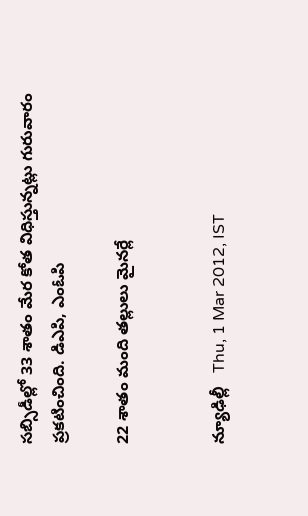సబ్సిడీల్లో 33 శాతం మేర కోత విధిస్తున్నట్లు గురువారం ప్రకటించింది. డిఎపి, ఎంఓపి

22 శాతం మంది తల్లులు మైనర్లే


న్యూఢిల్లీ   Thu, 1 Mar 2012, IST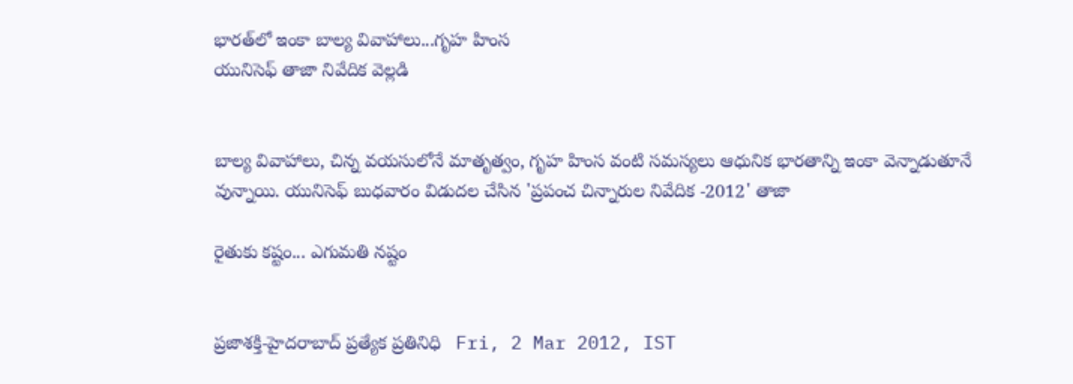భారత్‌లో ఇంకా బాల్య వివాహాలు...గృహ హింస
యునిసెఫ్‌ తాజా నివేదిక వెల్లడి


బాల్య వివాహాలు, చిన్న వయసులోనే మాతృత్వం, గృహ హింస వంటి సమస్యలు ఆధునిక భారతాన్ని ఇంకా వెన్నాడుతూనే వున్నాయి. యునిసెఫ్‌ బుధవారం విడుదల చేసిన 'ప్రపంచ చిన్నారుల నివేదిక -2012' తాజా

రైతుకు కష్టం... ఎగుమతి నష్టం


ప్రజాశక్తి-హైదరాబాద్‌ ప్రత్యేక ప్రతినిధి   Fri, 2 Mar 2012, IST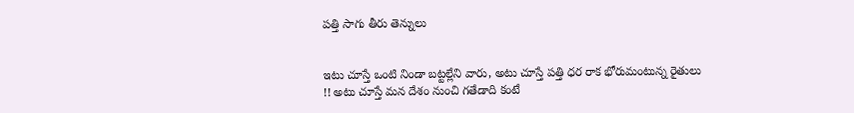పత్తి సాగు తీరు తెన్నులు


ఇటు చూస్తే ఒంటి నిండా బట్టల్లేని వారు, అటు చూస్తే పత్తి ధర రాక భోరుమంటున్న రైతులు !! అటు చూస్తే మన దేశం నుంచి గతేడాది కంటే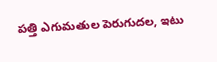పత్తి ఎగుమతుల పెరుగుదల, ఇటు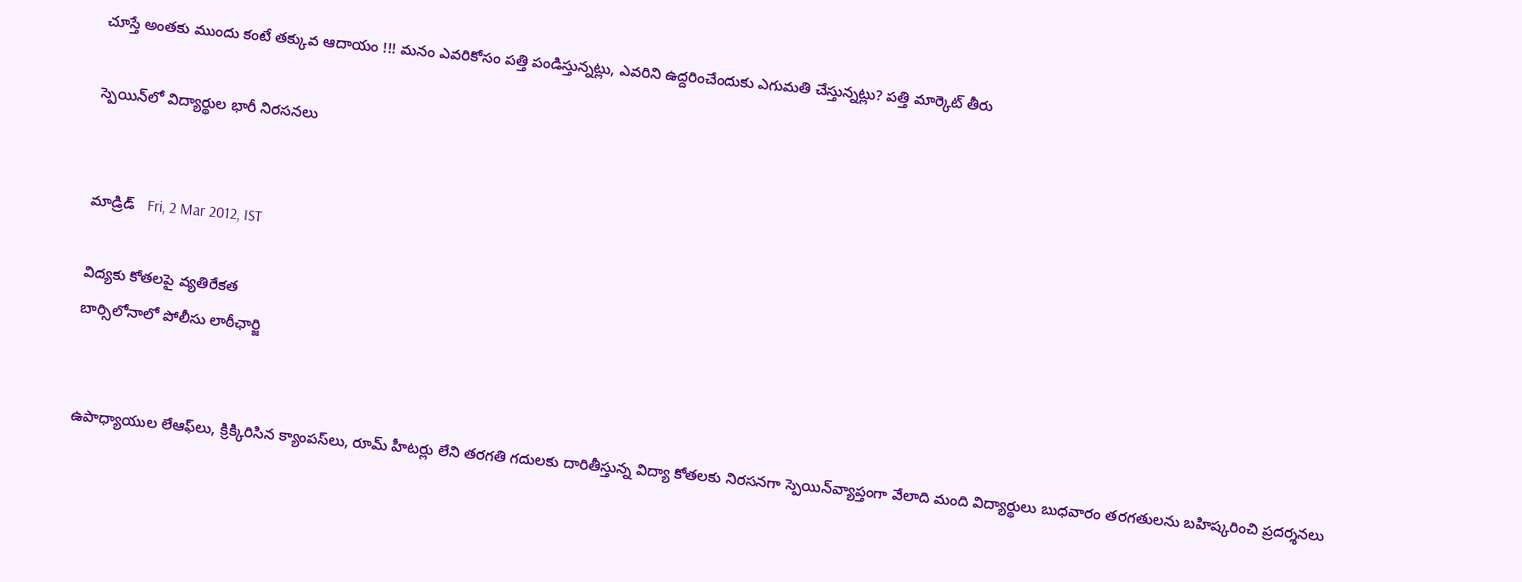చూస్తే అంతకు ముందు కంటే తక్కువ ఆదాయం !!! మనం ఎవరికోసం పత్తి పండిస్తున్నట్లు, ఎవరిని ఉద్దరించేందుకు ఎగుమతి చేస్తున్నట్లు? పత్తి మార్కెట్‌ తీరు

స్పెయిన్‌లో విద్యార్థుల భారీ నిరసనలు


మాడ్రిడ్   Fri, 2 Mar 2012, IST

విద్యకు కోతలపై వ్యతిరేకత
బార్సిలోనాలో పోలీసు లాఠీఛార్జి


ఉపాధ్యాయుల లేఆఫ్‌లు, క్రిక్కిరిసిన క్యాంపస్‌లు, రూమ్‌ హీటర్లు లేని తరగతి గదులకు దారితీస్తున్న విద్యా కోతలకు నిరసనగా స్పెయిన్‌వ్యాప్తంగా వేలాది మంది విద్యార్థులు బుధవారం తరగతులను బహిష్కరించి ప్రదర్శనలు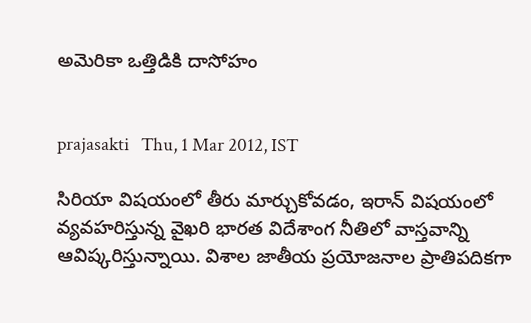అమెరికా ఒత్తిడికి దాసోహం


prajasakti   Thu, 1 Mar 2012, IST

సిరియా విషయంలో తీరు మార్చుకోవడం, ఇరాన్‌ విషయంలో వ్యవహరిస్తున్న వైఖరి భారత విదేశాంగ నీతిలో వాస్తవాన్ని ఆవిష్కరిస్తున్నాయి. విశాల జాతీయ ప్రయోజనాల ప్రాతిపదికగా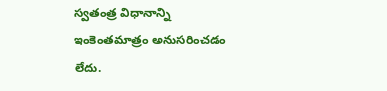స్వతంత్ర విధానాన్ని ఇంకెంతమాత్రం అనుసరించడం లేదు.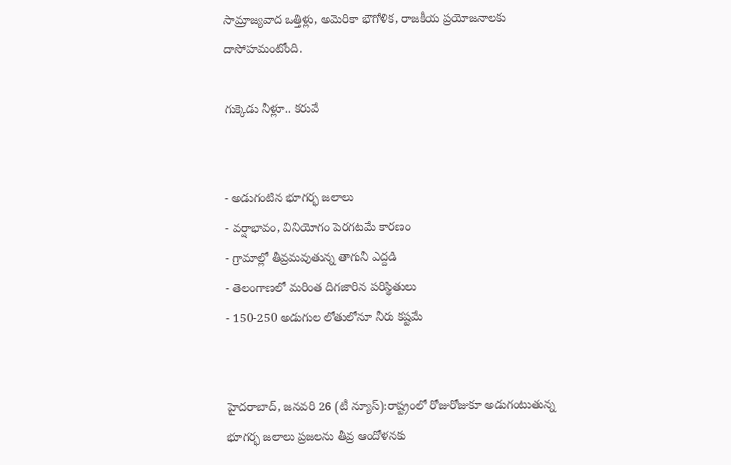సామ్రాజ్యవాద ఒత్తిళ్లు, అమెరికా భౌగోళిక, రాజకీయ ప్రయోజనాలకు దాసోహమంటోంది.

గుక్కెడు నీళ్లూ.. కరువే


- అడుగంటిన భూగర్భ జలాలు
- వర్షాభావం, వినియోగం పెరగటమే కారణం
- గ్రామాల్లో తీవ్రమవుతున్న తాగునీ ఎద్దడి
- తెలంగాణలో మరింత దిగజారిన పరిస్థితులు
- 150-250 అడుగుల లోతులోనూ నీరు కష్టమే


హైదరాబాద్, జనవరి 26 (టీ న్యూస్):రాష్ట్రంలో రోజురోజుకూ అడుగంటుతున్న భూగర్భ జలాలు ప్రజలను తీవ్ర ఆందోళనకు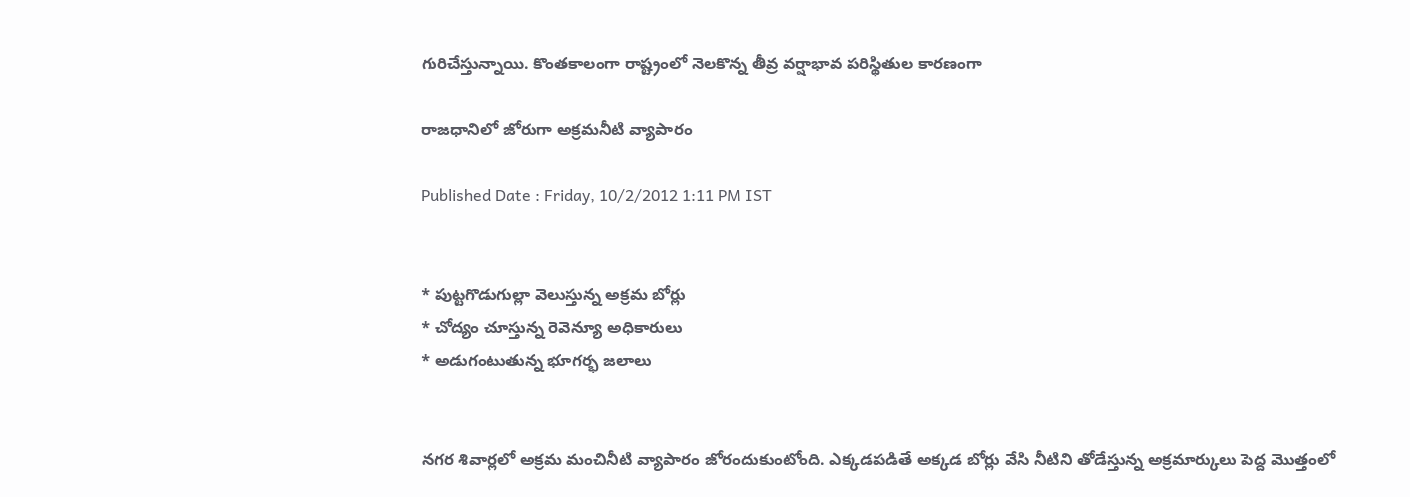గురిచేస్తున్నాయి. కొంతకాలంగా రాష్ట్రంలో నెలకొన్న తీవ్ర వర్షాభావ పరిస్థితుల కారణంగా

రాజధానిలో జోరుగా అక్రమనీటి వ్యాపారం

Published Date : Friday, 10/2/2012 1:11 PM IST


* పుట్టగొడుగుల్లా వెలుస్తున్న అక్రమ బోర్లు
* చోద్యం చూస్తున్న రెవెన్యూ అధికారులు
* అడుగంటుతున్న భూగర్భ జలాలు


నగర శివార్లలో అక్రమ మంచినీటి వ్యాపారం జోరందుకుంటోంది. ఎక్కడపడితే అక్కడ బోర్లు వేసి నీటిని తోడేస్తున్న అక్రమార్కులు పెద్ద మొత్తంలో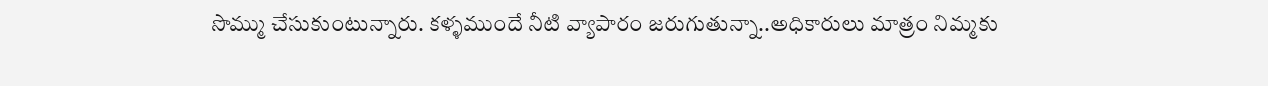సొమ్ము చేసుకుంటున్నారు. కళ్ళముందే నీటి వ్యాపారం జరుగుతున్నా..అధికారులు మాత్రం నిమ్మకు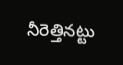నీరెత్తినట్టు